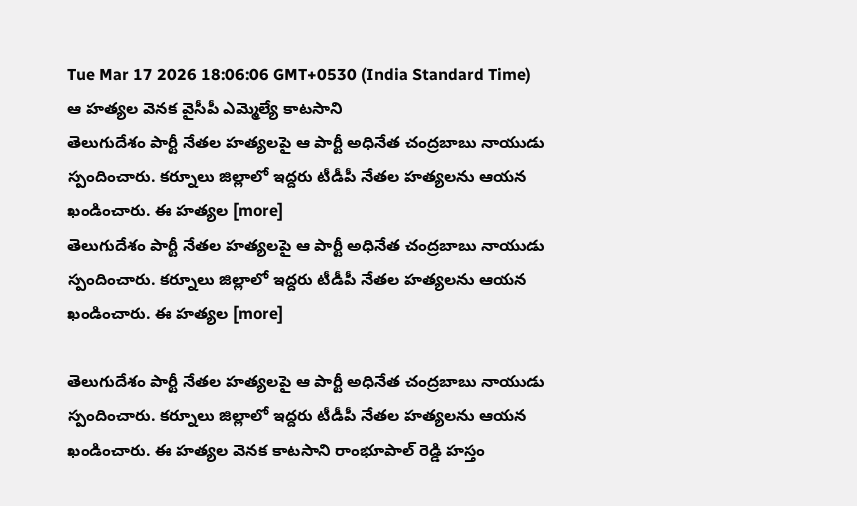Tue Mar 17 2026 18:06:06 GMT+0530 (India Standard Time)
ఆ హత్యల వెనక వైసీపీ ఎమ్మెల్యే కాటసాని
తెలుగుదేశం పార్టీ నేతల హత్యలపై ఆ పార్టీ అధినేత చంద్రబాబు నాయుడు స్పందించారు. కర్నూలు జిల్లాలో ఇద్దరు టీడీపీ నేతల హత్యలను ఆయన ఖండించారు. ఈ హత్యల [more]
తెలుగుదేశం పార్టీ నేతల హత్యలపై ఆ పార్టీ అధినేత చంద్రబాబు నాయుడు స్పందించారు. కర్నూలు జిల్లాలో ఇద్దరు టీడీపీ నేతల హత్యలను ఆయన ఖండించారు. ఈ హత్యల [more]

తెలుగుదేశం పార్టీ నేతల హత్యలపై ఆ పార్టీ అధినేత చంద్రబాబు నాయుడు స్పందించారు. కర్నూలు జిల్లాలో ఇద్దరు టీడీపీ నేతల హత్యలను ఆయన ఖండించారు. ఈ హత్యల వెనక కాటసాని రాంభూపాల్ రెడ్డి హస్తం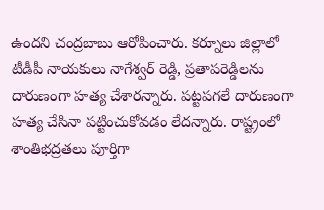ఉందని చంద్రబాబు ఆరోపించారు. కర్నూలు జిల్లాలో టీడీపీ నాయకులు నాగేశ్వర్ రెడ్డి, ప్రతాపరెడ్డిలను దారుణంగా హత్య చేశారన్నారు. పట్టపగలే దారుణంగా హత్య చేసినా పట్టించుకోవడం లేదన్నారు. రాష్ట్రంలో శాంతిభద్రతలు పూర్తిగా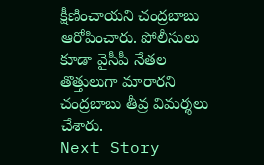క్షీణించాయని చంద్రబాబు ఆరోపించారు. పోలీసులు కూడా వైసీపీ నేతల తొత్తులుగా మారారని చంద్రబాబు తీవ్ర విమర్శలు చేశారు.
Next Story